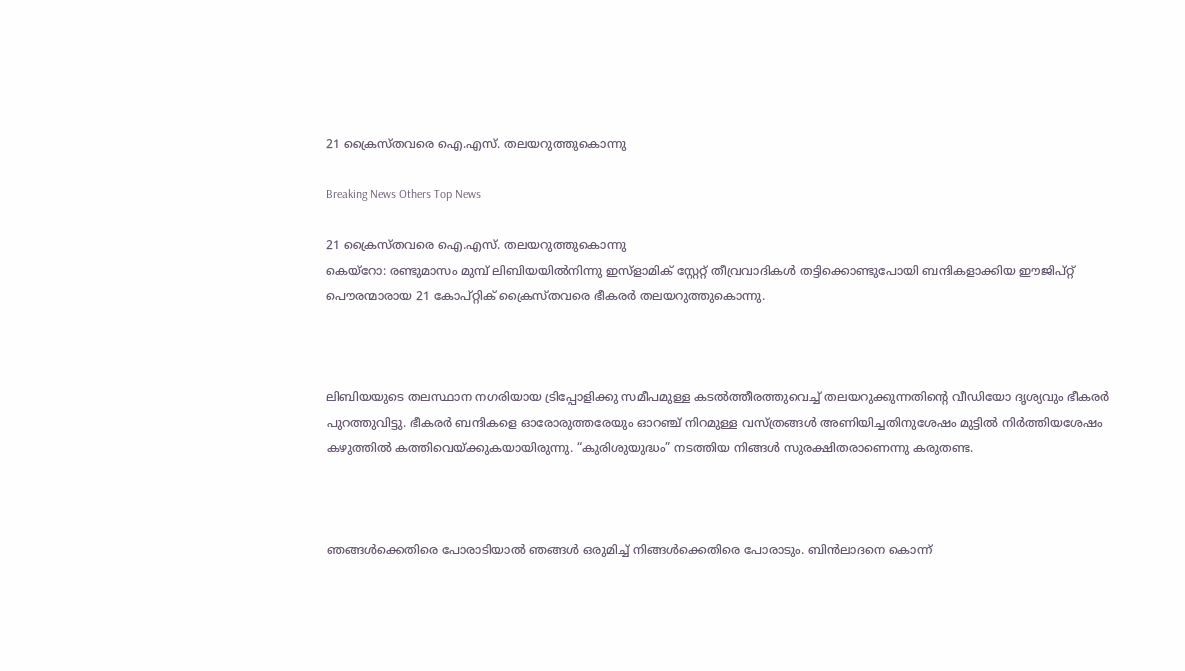21 ക്രൈസ്തവരെ ഐ.എസ്. തലയറുത്തുകൊന്നു

Breaking News Others Top News

21 ക്രൈസ്തവരെ ഐ.എസ്. തലയറുത്തുകൊന്നു
കെയ്റോ: രണ്ടുമാസം മുമ്പ് ലിബിയയില്‍നിന്നു ഇസ്ളാമിക് സ്റ്റേറ്റ് തീവ്രവാദികള്‍ തട്ടിക്കൊണ്ടുപോയി ബന്ദികളാക്കിയ ഈജിപ്റ്റ് പൌരന്മാരായ 21 കോപ്റ്റിക് ക്രൈസ്തവരെ ഭീകരര്‍ തലയറുത്തുകൊന്നു.



ലിബിയയുടെ തലസ്ഥാന നഗരിയായ ട്രിപ്പോളിക്കു സമീപമുള്ള കടല്‍ത്തീരത്തുവെച്ച് തലയറുക്കുന്നതിന്റെ വീഡിയോ ദൃശ്യവും ഭീകരര്‍ പുറത്തുവിട്ടു. ഭീകരര്‍ ബന്ദികളെ ഓരോരുത്തരേയും ഓറഞ്ച് നിറമുള്ള വസ്ത്രങ്ങള്‍ അണിയിച്ചതിനുശേഷം മുട്ടില്‍ നിര്‍ത്തിയശേഷം കഴുത്തില്‍ കത്തിവെയ്ക്കുകയായിരുന്നു. “കുരിശുയുദ്ധം” നടത്തിയ നിങ്ങള്‍ സുരക്ഷിതരാണെന്നു കരുതണ്ട.



ഞങ്ങള്‍ക്കെതിരെ പോരാടിയാല്‍ ഞങ്ങള്‍ ഒരുമിച്ച് നിങ്ങള്‍ക്കെതിരെ പോരാടും. ബിന്‍ലാദനെ കൊന്ന്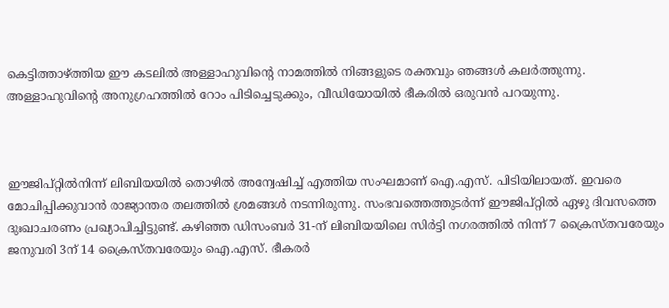കെട്ടിത്താഴ്ത്തിയ ഈ കടലില്‍ അള്ളാഹുവിന്റെ നാമത്തില്‍ നിങ്ങളുടെ രക്തവും ഞങ്ങള്‍ കലര്‍ത്തുന്നു. അള്ളാഹുവിന്റെ അനുഗ്രഹത്തില്‍ റോം പിടിച്ചെടുക്കും, വീഡിയോയില്‍ ഭീകരില്‍ ഒരുവന്‍ പറയുന്നു.



ഈജിപ്റ്റില്‍നിന്ന് ലിബിയയില്‍ തൊഴില്‍ അന്വേഷിച്ച് എത്തിയ സംഘമാണ് ഐ.എസ്. പിടിയിലായത്. ഇവരെ മോചിപ്പിക്കുവാന്‍ രാജ്യാന്തര തലത്തില്‍ ശ്രമങ്ങള്‍ നടന്നിരുന്നു. സംഭവത്തെത്തുടര്‍ന്ന് ഈജിപ്റ്റില്‍ ഏഴു ദിവസത്തെ ദുഃഖാചരണം പ്രഖ്യാപിച്ചിട്ടുണ്ട്. കഴിഞ്ഞ ഡിസംബര്‍ 31-ന് ലിബിയയിലെ സിര്‍ട്ടി നഗരത്തില്‍ നിന്ന് 7 ക്രൈസ്തവരേയും ജനുവരി 3ന് 14 ക്രൈസ്തവരേയും ഐ.എസ്. ഭീകരര്‍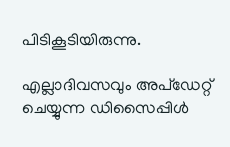പിടികൂടിയിരുന്നു.

എല്ലാദിവസവും അപ്ഡേറ്റ് ചെയ്യുന്ന ഡിസൈപ്പിൾ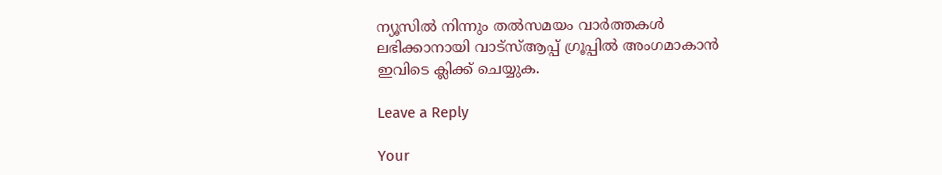ന്യൂസിൽ നിന്നും തൽസമയം വാർത്തകൾ ലഭിക്കാനായി വാട്സ്ആപ്പ് ഗ്രൂപ്പിൽ അംഗമാകാൻ ഇവിടെ ക്ലിക്ക് ചെയ്യുക.

Leave a Reply

Your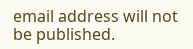email address will not be published.